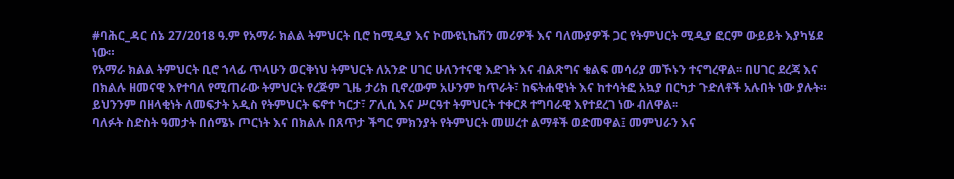#ባሕር_ዳር ሰኔ 27/2018 ዓ.ም የአማራ ክልል ትምህርት ቢሮ ከሚዲያ እና ኮሙዩኒኬሽን መሪዎች እና ባለሙያዎች ጋር የትምህርት ሚዲያ ፎርም ውይይት እያካሄደ ነው።
የአማራ ክልል ትምህርት ቢሮ ኀላፊ ጥላሁን ወርቅነህ ትምህርት ለአንድ ሀገር ሁለንተናዊ እድገት እና ብልጽግና ቁልፍ መሳሪያ መኾኑን ተናግረዋል፡፡ በሀገር ደረጃ እና በክልሉ ዘመናዊ እየተባለ የሚጠራው ትምህርት የረጅም ጊዜ ታሪክ ቢኖረውም አሁንም ከጥራት፣ ከፍትሐዊነት እና ከተሳትፎ አኳያ በርካታ ጉድለቶች አሉበት ነው ያሉት።
ይህንንም በዘላቂነት ለመፍታት አዲስ የትምህርት ፍኖተ ካርታ፣ ፖሊሲ እና ሥርዓተ ትምህርት ተቀርጾ ተግባራዊ እየተደረገ ነው ብለዋል፡፡
ባለፉት ስድስት ዓመታት በሰሜኑ ጦርነት እና በክልሉ በጸጥታ ችግር ምክንያት የትምህርት መሠረተ ልማቶች ወድመዋል፤ መምህራን እና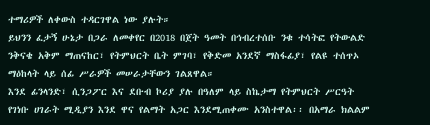ተማሪዎች ለቀውስ ተዳርገዋል ነው ያሉት።
ይህንን ፈታኝ ሁኔታ በጋራ ለመቀየር በ2018 በጀት ዓመት በኅብረተሰቡ ንቁ ተሳትፎ የትውልድ ንቅናቄ አቅም ማጠናከር፣ የትምህርት ቤት ምገባ፣ የቅድመ አንደኛ ማስፋፊያ፣ የልዩ ተሰጥኦ ማዕከላት ላይ ሰፊ ሥራዎች መሠራታቸውን ገልጸዋል።
እንደ ፊንላንድ፣ ሲንጋፖር እና ደቡብ ኮሪያ ያሉ በዓለም ላይ ስኬታማ የትምህርት ሥርዓት የገነቡ ሀገራት ሚዲያን እንደ ዋና የልማት አጋር እንደሚጠቀሙ አንስተዋል፡፡ በአማራ ክልልም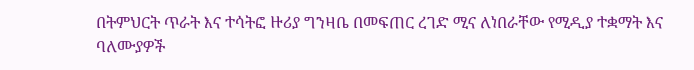በትምህርት ጥራት እና ተሳትፎ ዙሪያ ግንዛቤ በመፍጠር ረገድ ሚና ለነበራቸው የሚዲያ ተቋማት እና ባለሙያዎች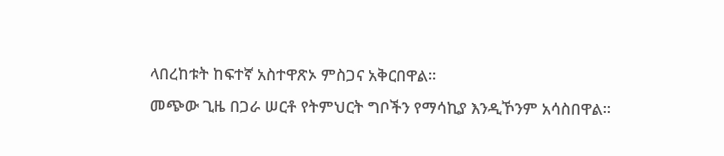ላበረከቱት ከፍተኛ አስተዋጽኦ ምስጋና አቅርበዋል።
መጭው ጊዜ በጋራ ሠርቶ የትምህርት ግቦችን የማሳኪያ እንዲኾንም አሳስበዋል።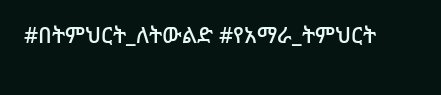#በትምህርት_ለትውልድ #የአማራ_ትምህርት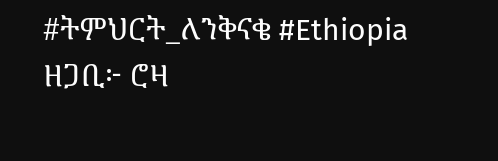#ትምህርት_ለንቅናቄ #Ethiopia
ዘጋቢ፦ ሮዛ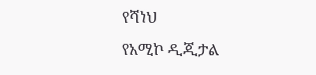የሻነህ
የአሚኮ ዲጂታል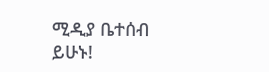ሚዲያ ቤተሰብ ይሁኑ!